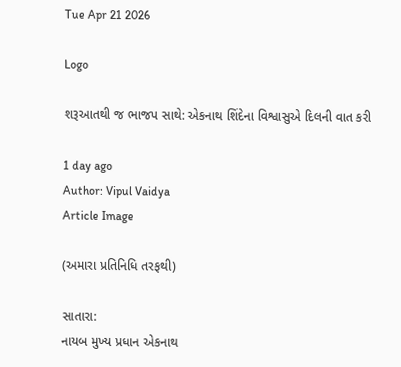Tue Apr 21 2026

Logo

શરૂઆતથી જ ભાજપ સાથે: એકનાથ શિંદેના વિશ્વાસુએ દિલની વાત કરી

1 day ago
Author: Vipul Vaidya
Article Image

(અમારા પ્રતિનિધિ તરફથી)

સાતારા:
નાયબ મુખ્ય પ્રધાન એકનાથ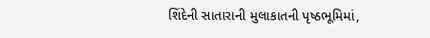શિંદેની સાતારાની મુલાકાતની પૃષ્ઠભૂમિમાં,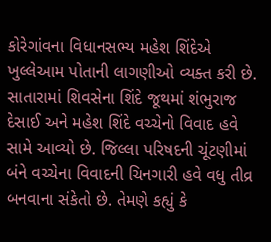કોરેગાંવના વિધાનસભ્ય મહેશ શિંદેએ ખુલ્લેઆમ પોતાની લાગણીઓ વ્યક્ત કરી છે. સાતારામાં શિવસેના શિંદે જૂથમાં શંભુરાજ દેસાઈ અને મહેશ શિંદે વચ્ચેનો વિવાદ હવે સામે આવ્યો છે. જિલ્લા પરિષદની ચૂંટણીમાં બંને વચ્ચેના વિવાદની ચિનગારી હવે વધુ તીવ્ર બનવાના સંકેતો છે. તેમણે કહ્યું કે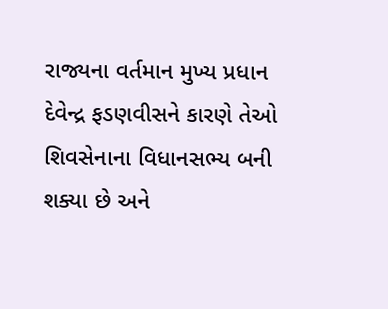રાજ્યના વર્તમાન મુખ્ય પ્રધાન દેવેન્દ્ર ફડણવીસને કારણે તેઓ શિવસેનાના વિધાનસભ્ય બની શક્યા છે અને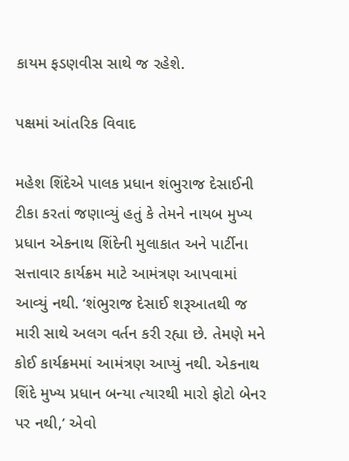કાયમ ફડણવીસ સાથે જ રહેશે.

પક્ષમાં આંતરિક વિવાદ

મહેશ શિંદેએ પાલક પ્રધાન શંભુરાજ દેસાઈની ટીકા કરતાં જણાવ્યું હતું કે તેમને નાયબ મુખ્ય પ્રધાન એકનાથ શિંદેની મુલાકાત અને પાર્ટીના સત્તાવાર કાર્યક્રમ માટે આમંત્રણ આપવામાં આવ્યું નથી. ‘શંભુરાજ દેસાઈ શરૂઆતથી જ મારી સાથે અલગ વર્તન કરી રહ્યા છે. તેમણે મને કોઈ કાર્યક્રમમાં આમંત્રણ આપ્યું નથી. એકનાથ શિંદે મુખ્ય પ્રધાન બન્યા ત્યારથી મારો ફોટો બેનર પર નથી,’ એવો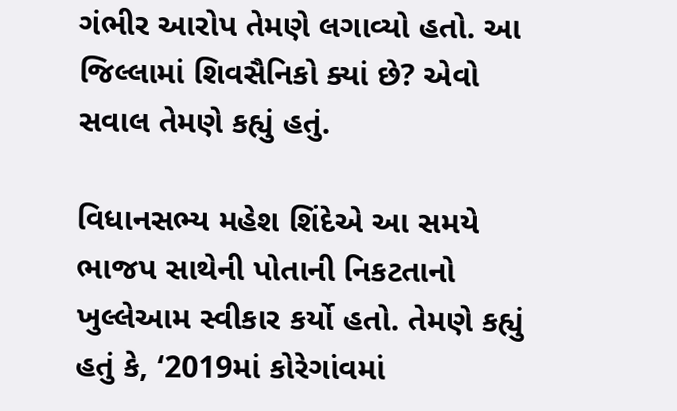ગંભીર આરોપ તેમણે લગાવ્યો હતો. આ જિલ્લામાં શિવસૈનિકો ક્યાં છે? એવો સવાલ તેમણે કહ્યું હતું.

વિધાનસભ્ય મહેશ શિંદેએ આ સમયે ભાજપ સાથેની પોતાની નિકટતાનો ખુલ્લેઆમ સ્વીકાર કર્યો હતો. તેમણે કહ્યું હતું કે, ‘2019માં કોરેગાંવમાં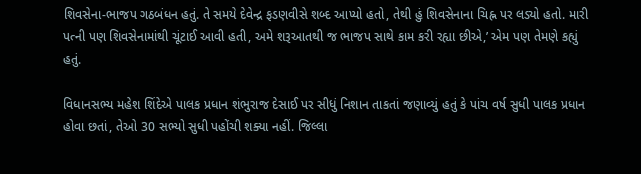શિવસેના-ભાજપ ગઠબંધન હતું. તે સમયે દેવેન્દ્ર ફડણવીસે શબ્દ આપ્યો હતો, તેથી હું શિવસેનાના ચિહ્ન પર લડ્યો હતો. મારી પત્ની પણ શિવસેનામાંથી ચૂંટાઈ આવી હતી, અમે શરૂઆતથી જ ભાજપ સાથે કામ કરી રહ્યા છીએ,’ એમ પણ તેમણે કહ્યું હતું.

વિધાનસભ્ય મહેશ શિંદેએ પાલક પ્રધાન શંભુરાજ દેસાઈ પર સીધું નિશાન તાકતાં જણાવ્યું હતું કે પાંચ વર્ષ સુધી પાલક પ્રધાન હોવા છતાં, તેઓ 30 સભ્યો સુધી પહોંચી શક્યા નહીં. જિલ્લા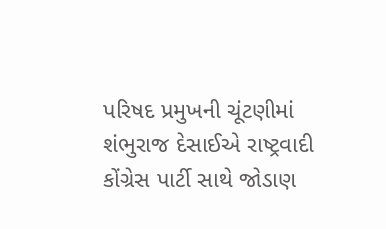પરિષદ પ્રમુખની ચૂંટણીમાં શંભુરાજ દેસાઈએ રાષ્ટ્રવાદી કોંગ્રેસ પાર્ટી સાથે જોડાણ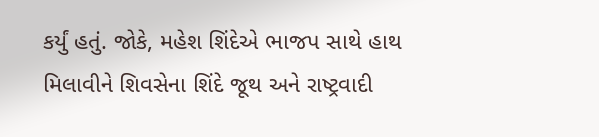કર્યું હતું. જોકે, મહેશ શિંદેએ ભાજપ સાથે હાથ મિલાવીને શિવસેના શિંદે જૂથ અને રાષ્ટ્રવાદી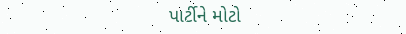પાર્ટીને મોટો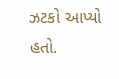ઝટકો આપ્યો હતો.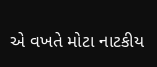એ વખતે મોટા નાટકીય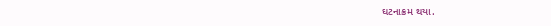ઘટનાક્રમ થયા.